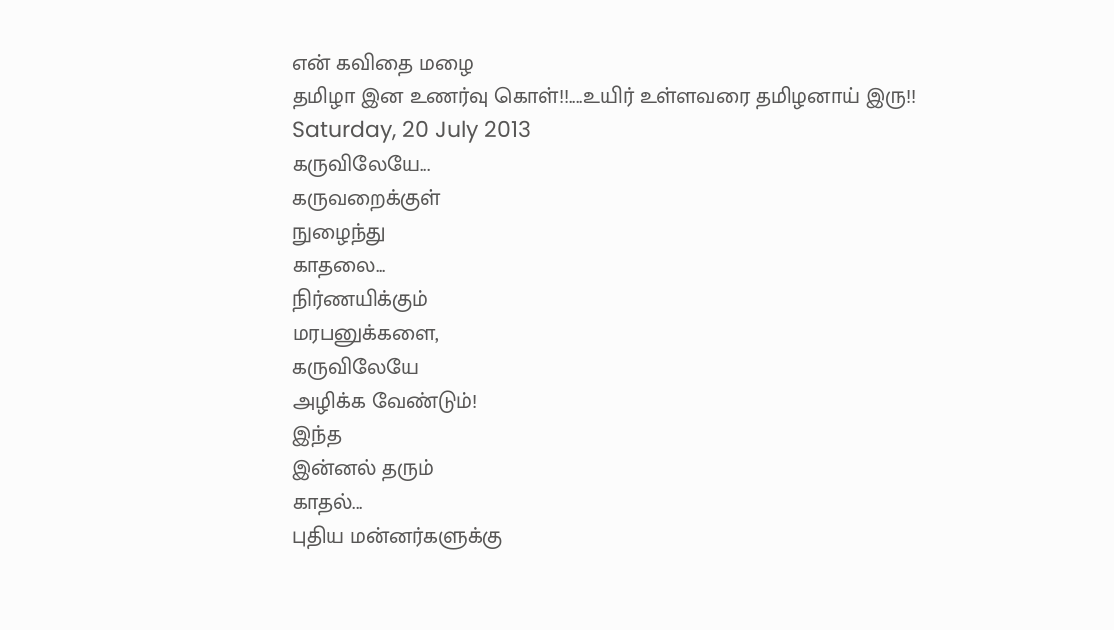என் கவிதை மழை
தமிழா இன உணர்வு கொள்!!....உயிர் உள்ளவரை தமிழனாய் இரு!!
Saturday, 20 July 2013
கருவிலேயே...
கருவறைக்குள்
நுழைந்து
காதலை...
நிர்ணயிக்கும்
மரபனுக்களை,
கருவிலேயே
அழிக்க வேண்டும்!
இந்த
இன்னல் தரும்
காதல்...
புதிய மன்னர்களுக்கு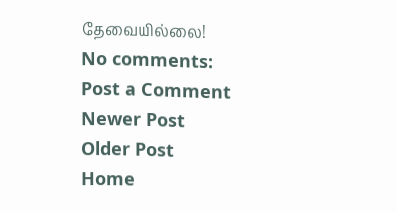தேவையில்லை!
No comments:
Post a Comment
Newer Post
Older Post
Home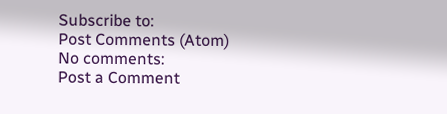Subscribe to:
Post Comments (Atom)
No comments:
Post a Comment